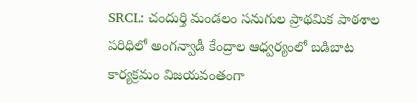SRCL: చందుర్తి మండలం సనుగుల ప్రాథమిక పాఠశాల పరిధిలో అంగన్వాడీ కేంద్రాల ఆధ్వర్యంలో బడిబాట కార్యక్రమం విజయవంతంగా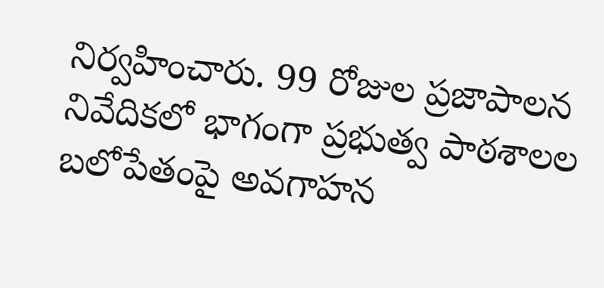నిర్వహించారు. 99 రోజుల ప్రజాపాలన నివేదికలో భాగంగా ప్రభుత్వ పాఠశాలల బలోపేతంపై అవగాహన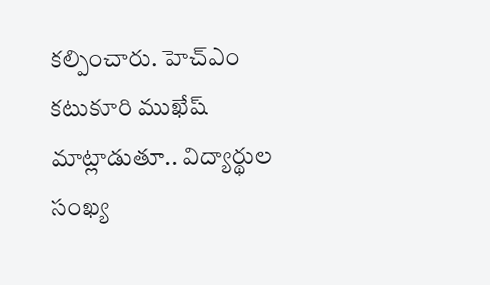కల్పించారు. హెచ్ఎం కటుకూరి ముఖేష్ మాట్లాడుతూ.. విద్యార్థుల సంఖ్య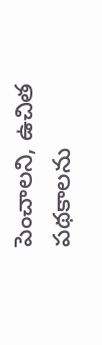పెంచాలని, ఉచిత పథకాలను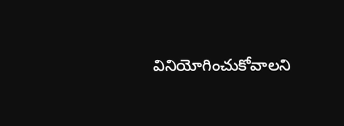వినియోగించుకోవాలని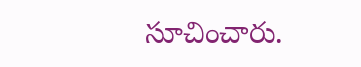సూచించారు.